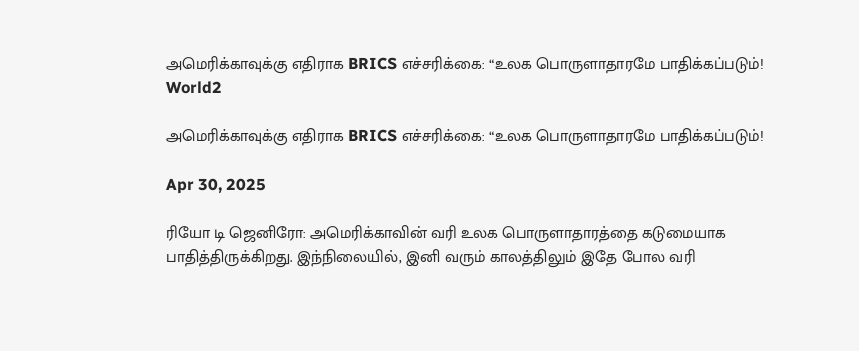அமெரிக்காவுக்கு எதிராக BRICS எச்சரிக்கை: “உலக பொருளாதாரமே பாதிக்கப்படும்!
World2

அமெரிக்காவுக்கு எதிராக BRICS எச்சரிக்கை: “உலக பொருளாதாரமே பாதிக்கப்படும்!

Apr 30, 2025

ரியோ டி ஜெனிரோ: அமெரிக்காவின் வரி உலக பொருளாதாரத்தை கடுமையாக பாதித்திருக்கிறது. இந்நிலையில், இனி வரும் காலத்திலும் இதே போல வரி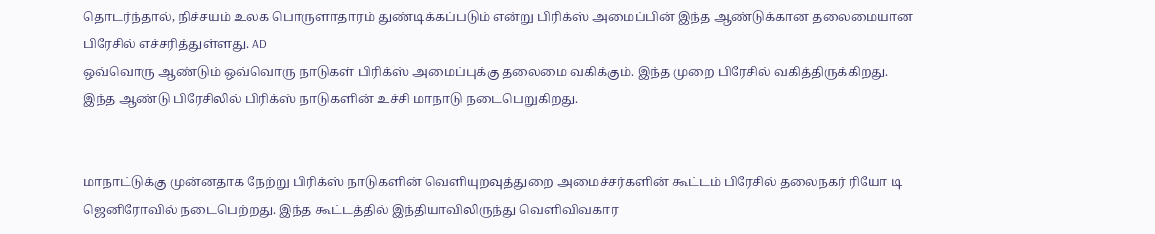தொடர்ந்தால், நிச்சயம் உலக பொருளாதாரம் துண்டிக்கப்படும் என்று பிரிக்ஸ் அமைப்பின் இந்த ஆண்டுக்கான தலைமையான பிரேசில் எச்சரித்துள்ளது. AD
ஒவ்வொரு ஆண்டும் ஒவ்வொரு நாடுகள் பிரிக்ஸ் அமைப்புக்கு தலைமை வகிக்கும். இந்த முறை பிரேசில் வகித்திருக்கிறது. இந்த ஆண்டு பிரேசிலில் பிரிக்ஸ் நாடுகளின் உச்சி மாநாடு நடைபெறுகிறது.


மாநாட்டுக்கு முன்னதாக நேற்று பிரிக்ஸ் நாடுகளின் வெளியுறவுத்துறை அமைச்சர்களின் கூட்டம் பிரேசில் தலைநகர் ரியோ டி ஜெனிரோவில் நடைபெற்றது. இந்த கூட்டத்தில் இந்தியாவிலிருந்து வெளிவிவகார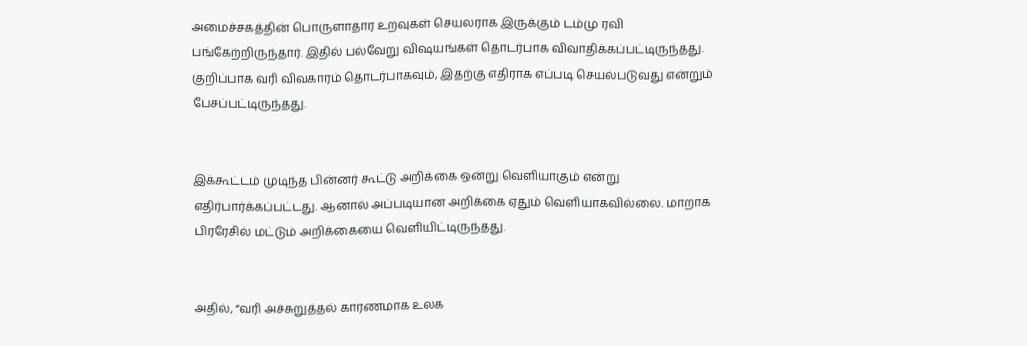அமைச்சகத்தின் பொருளாதார உறவுகள் செயலராக இருக்கும் டம்மு ரவி பங்கேற்றிருந்தார். இதில் பல்வேறு விஷயங்கள் தொடர்பாக விவாதிக்கப்பட்டிருந்தது. குறிப்பாக வரி விவகாரம் தொடர்பாகவும், இதற்கு எதிராக எப்படி செயல்படுவது என்றும் பேசப்பட்டிருந்தது.


இக்கூட்டம் முடிந்த பின்னர் கூட்டு அறிக்கை ஒன்று வெளியாகும் என்று எதிர்பார்க்கப்பட்டது. ஆனால் அப்படியான அறிக்கை ஏதும் வெளியாகவில்லை. மாறாக பிரரேசில் மட்டும் அறிக்கையை வெளியிட்டிருந்தது.


அதில், “வரி அச்சுறுத்தல் காரணமாக உலக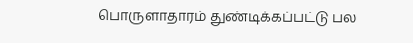பொருளாதாரம் துண்டிக்கப்பட்டு பல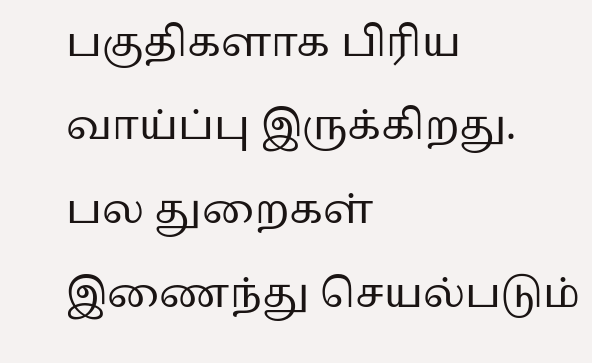பகுதிகளாக பிரிய வாய்ப்பு இருக்கிறது. பல துறைகள் இணைந்து செயல்படும்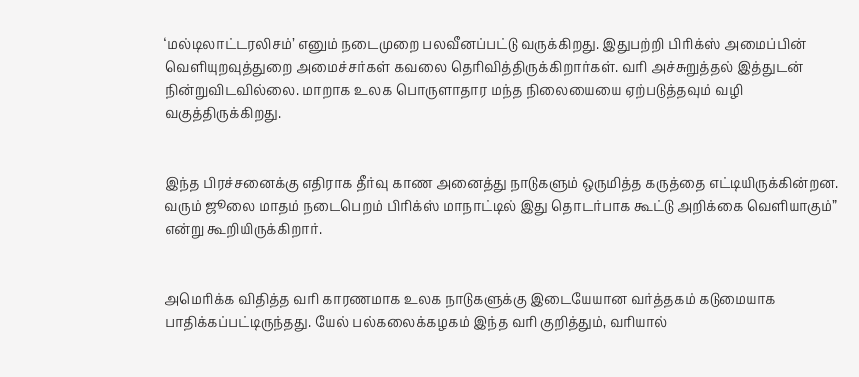‘மல்டிலாட்டரலிசம்’ எனும் நடைமுறை பலவீனப்பட்டு வருக்கிறது. இதுபற்றி பிரிக்ஸ் அமைப்பின் வெளியுறவுத்துறை அமைச்சர்கள் கவலை தெரிவித்திருக்கிறார்கள். வரி அச்சுறுத்தல் இத்துடன் நின்றுவிடவில்லை. மாறாக உலக பொருளாதார மந்த நிலையையை ஏற்படுத்தவும் வழி வகுத்திருக்கிறது.


இந்த பிரச்சனைக்கு எதிராக தீர்வு காண அனைத்து நாடுகளும் ஒருமித்த கருத்தை எட்டியிருக்கின்றன. வரும் ஜூலை மாதம் நடைபெறம் பிரிக்ஸ் மாநாட்டில் இது தொடர்பாக கூட்டு அறிக்கை வெளியாகும்” என்று கூறியிருக்கிறார்.


அமெரிக்க விதித்த வரி காரணமாக உலக நாடுகளுக்கு இடையேயான வர்த்தகம் கடுமையாக பாதிக்கப்பட்டிருந்தது. யேல் பல்கலைக்கழகம் இந்த வரி குறித்தும், வரியால்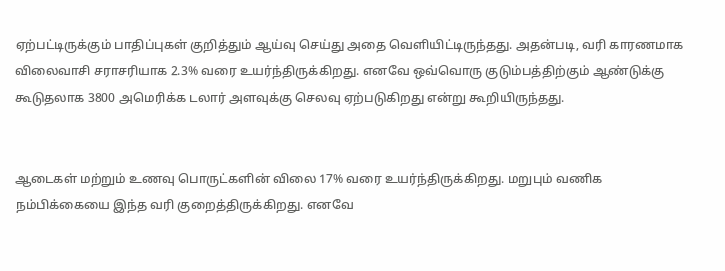ஏற்பட்டிருக்கும் பாதிப்புகள் குறித்தும் ஆய்வு செய்து அதை வெளியிட்டிருந்தது. அதன்படி, வரி காரணமாக விலைவாசி சராசரியாக 2.3% வரை உயர்ந்திருக்கிறது. எனவே ஒவ்வொரு குடும்பத்திற்கும் ஆண்டுக்கு கூடுதலாக 3800 அமெரிக்க டலார் அளவுக்கு செலவு ஏற்படுகிறது என்று கூறியிருந்தது.


ஆடைகள் மற்றும் உணவு பொருட்களின் விலை 17% வரை உயர்ந்திருக்கிறது. மறுபும் வணிக நம்பிக்கையை இந்த வரி குறைத்திருக்கிறது. எனவே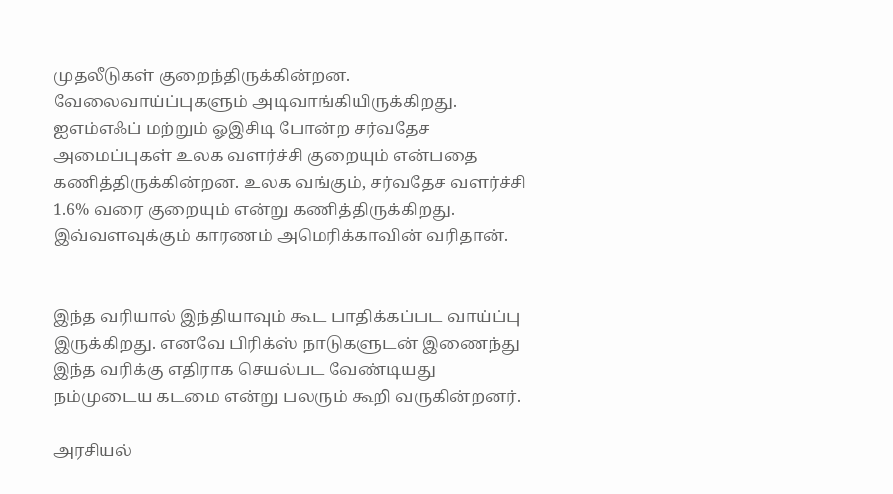முதலீடுகள் குறைந்திருக்கின்றன. வேலைவாய்ப்புகளும் அடிவாங்கியிருக்கிறது. ஐஎம்எஃப் மற்றும் ஓஇசிடி போன்ற சர்வதேச அமைப்புகள் உலக வளர்ச்சி குறையும் என்பதை கணித்திருக்கின்றன. உலக வங்கும், சர்வதேச வளர்ச்சி 1.6% வரை குறையும் என்று கணித்திருக்கிறது. இவ்வளவுக்கும் காரணம் அமெரிக்காவின் வரிதான்.


இந்த வரியால் இந்தியாவும் கூட பாதிக்கப்பட வாய்ப்பு இருக்கிறது. எனவே பிரிக்ஸ் நாடுகளுடன் இணைந்து இந்த வரிக்கு எதிராக செயல்பட வேண்டியது நம்முடைய கடமை என்று பலரும் கூறி வருகின்றனர்.

அரசியல்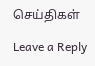செய்திகள்

Leave a Reply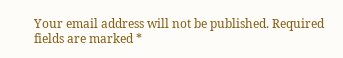Your email address will not be published. Required fields are marked *